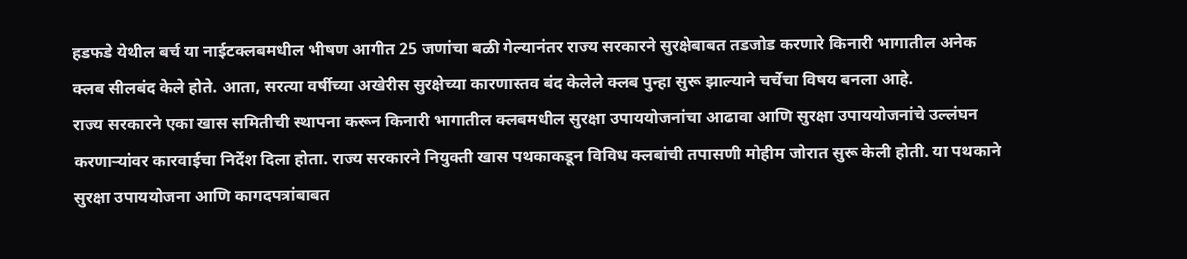हडफडे येथील बर्च या नाईटक्लबमधील भीषण आगीत 25 जणांचा बळी गेल्यानंतर राज्य सरकारने सुरक्षेबाबत तडजोड करणारे किनारी भागातील अनेक क्लब सीलबंद केले होते. आता, सरत्या वर्षीच्या अखेरीस सुरक्षेच्या कारणास्तव बंद केलेले क्लब पुन्हा सुरू झाल्याने चर्चेचा विषय बनला आहे.
राज्य सरकारने एका खास समितीची स्थापना करून किनारी भागातील क्लबमधील सुरक्षा उपाययोजनांचा आढावा आणि सुरक्षा उपाययोजनांचे उल्लंघन करणाऱ्यांवर कारवाईचा निर्देश दिला होता. राज्य सरकारने नियुक्ती खास पथकाकडून विविध क्लबांची तपासणी मोहीम जोरात सुरू केली होती. या पथकाने सुरक्षा उपाययोजना आणि कागदपत्रांबाबत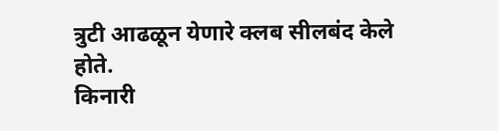त्रुटी आढळून येणारे क्लब सीलबंद केले होते.
किनारी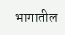भागातील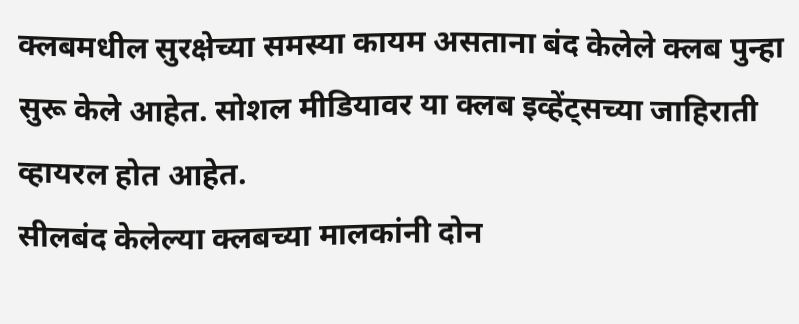क्लबमधील सुरक्षेच्या समस्या कायम असताना बंद केलेले क्लब पुन्हा सुरू केले आहेत. सोशल मीडियावर या क्लब इव्हेंट्सच्या जाहिराती व्हायरल होत आहेत.
सीलबंद केलेल्या क्लबच्या मालकांनी दोन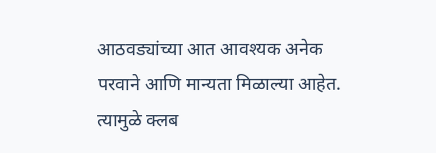आठवड्यांच्या आत आवश्यक अनेक परवाने आणि मान्यता मिळाल्या आहेत. त्यामुळे क्लब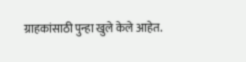ग्राहकांसाठी पुन्हा खुले केले आहेत.